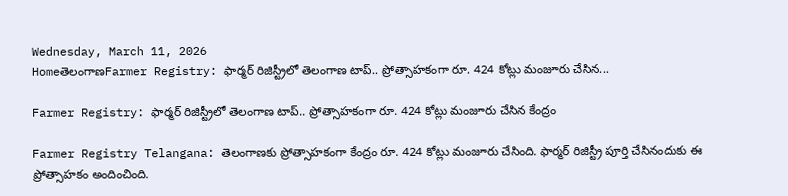Wednesday, March 11, 2026
HomeతెలంగాణFarmer Registry: ఫార్మర్‌ రిజిస్ట్రీలో తెలంగాణ టాప్‌.. ప్రోత్సాహకంగా రూ. 424 కోట్లు మంజూరు చేసిన...

Farmer Registry: ఫార్మర్‌ రిజిస్ట్రీలో తెలంగాణ టాప్‌.. ప్రోత్సాహకంగా రూ. 424 కోట్లు మంజూరు చేసిన కేంద్రం

Farmer Registry Telangana: తెలంగాణకు ప్రోత్సాహకంగా కేంద్రం రూ. 424 కోట్లు మంజూరు చేసింది. ఫార్మర్‌ రిజిస్ట్రీ పూర్తి చేసినందుకు ఈ ప్రోత్సాహకం అందించింది.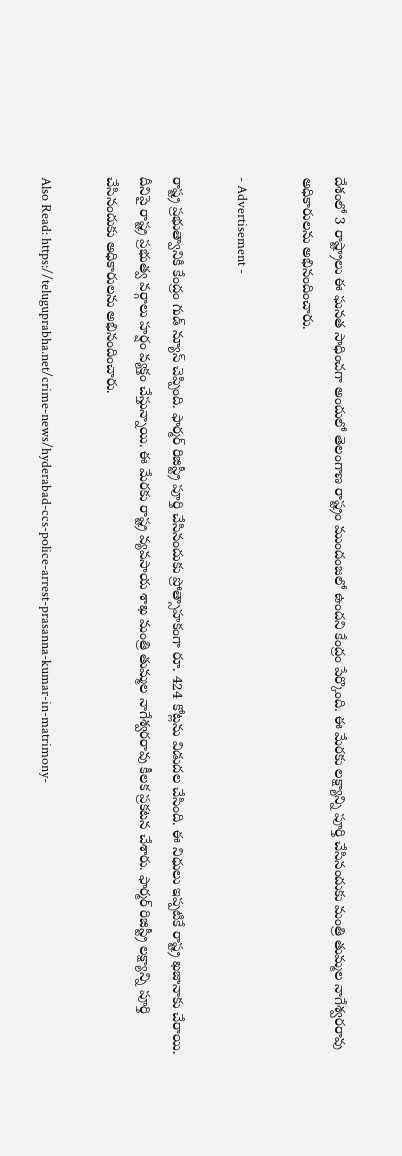దేశంలో 3 రాష్ట్రాలు ఈ ఘనత సాధించగా అందులో తెలంగాణ రాష్ట్రం ముందంజలో ఉందని కేంద్రం పేర్కొంది. ఈ మేరకు లక్ష్యాన్ని పూర్తి చేసినందుకు మంత్రి తుమ్మల నాగేశ్వరరావు అధికారులను అభినందించారు.

- Advertisement -

రాష్ట్ర ప్రభుత్వానికి కేంద్రం గుడ్‌ న్యూస్‌ చెప్పింది. ఫార్మర్ రిజిస్ట్రీ పూర్తి చేసినందుకు ప్రోత్సాహకంగా రూ. 424 కోట్లను విడుదల చేసింది. ఈ నిధులు ఇప్పటికే రాష్ట్ర ఖజానాకు చేరాయి. దీనిపై రాష్ట్ర ప్రభుత్వ వర్గాలు హర్షం వ్యక్తం చేస్తున్నాయి. ఈ మేరకు రాష్ట్ర వ్యవసాయ శాఖ మంత్రి తుమ్మల నాగేశ్వరరావు కీలక ప్రకటన చేశారు. ఫార్మర్ రిజిస్ట్రీ లక్ష్యాన్ని పూర్తి చేసినందుకు అధికారులను అభినందించారు.

Also Read: https://teluguprabha.net/crime-news/hyderabad-ccs-police-arrest-prasanna-kumar-in-matrimony-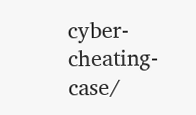cyber-cheating-case/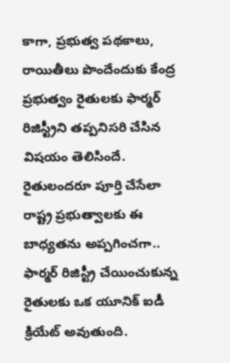కాగా, ప్రభుత్వ పథకాలు, రాయితీలు పొందేందుకు కేంద్ర ప్రభుత్వం రైతులకు ఫార్మర్ రిజిస్ట్రీని తప్పనిసరి చేసిన విషయం తెలిసిందే. రైతులందరూ పూర్తి చేసేలా రాష్ట్ర ప్రభుత్వాలకు ఈ బాధ్యతను అప్పగించగా.. ఫార్మర్‌ రిజిస్ట్రీ చేయించుకున్న రైతులకు ఒక యూనిక్ ఐడీ క్రియేట్ అవుతుంది.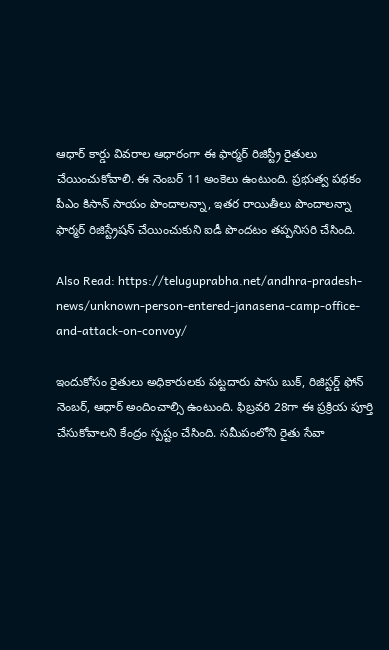ఆధార్ కార్డు వివరాల ఆధారంగా ఈ ఫార్మర్ రిజిస్ట్రీ రైతులు చేయించుకోవాలి. ఈ నెంబర్ 11 అంకెలు ఉంటుంది. ప్రభుత్వ పథకం పీఎం కిసాన్ సాయం పొందాలన్నా, ఇతర రాయితీలు పొందాలన్నా ఫార్మర్‌ రిజిస్ట్రేషన్ చేయించుకుని ఐడీ పొందటం తప్పనిసరి చేసింది.

Also Read: https://teluguprabha.net/andhra-pradesh-news/unknown-person-entered-janasena-camp-office-and-attack-on-convoy/

ఇందుకోసం రైతులు అధికారులకు పట్టదారు పాసు బుక్, రిజిస్టర్డ్ ఫోన్ నెంబర్, ఆధార్ అందించాల్సి ఉంటుంది. ఫిబ్రవరి 28గా ఈ ప్రక్రియ పూర్తి చేసుకోవాలని కేంద్రం స్పష్టం చేసింది. సమీపంలోని రైతు సేవా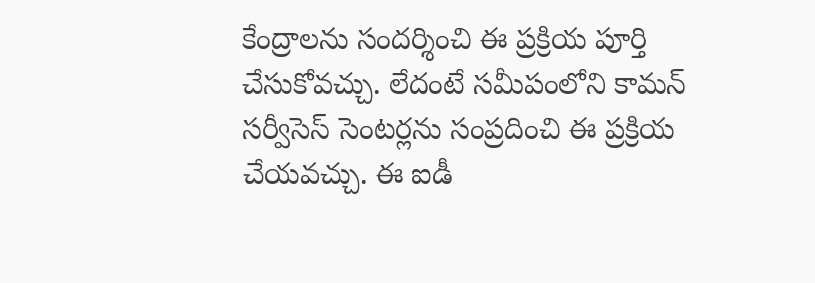కేంద్రాలను సందర్శించి ఈ ప్రక్రియ పూర్తి చేసుకోవచ్చు. లేదంటే సమీపంలోని కామన్ సర్వీసెస్ సెంటర్లను సంప్రదించి ఈ ప్రక్రియ చేయవచ్చు. ఈ ఐడీ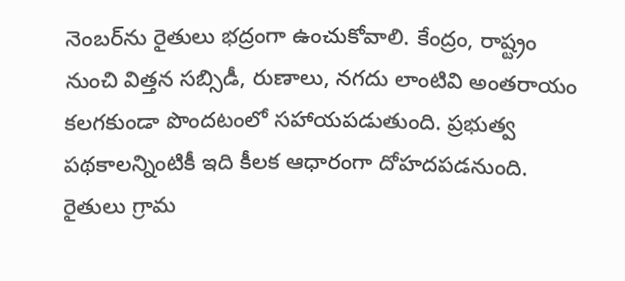నెంబర్‌ను రైతులు భద్రంగా ఉంచుకోవాలి. కేంద్రం, రాష్ట్రం నుంచి విత్తన సబ్సిడీ, రుణాలు, నగదు లాంటివి అంతరాయం కలగకుండా పొందటంలో సహాయపడుతుంది. ప్రభుత్వ పథకాలన్నింటికీ ఇది కీలక ఆధారంగా దోహదపడనుంది. రైతులు గ్రామ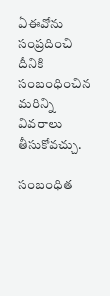ఏఈవోను సంప్రదించి దీనికి సంబంధించిన మరిన్ని వివరాలు తీసుకోవచ్చు.

సంబంధిత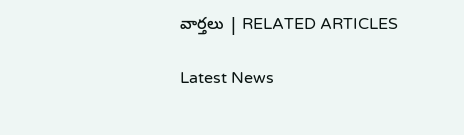వార్తలు | RELATED ARTICLES

Latest News